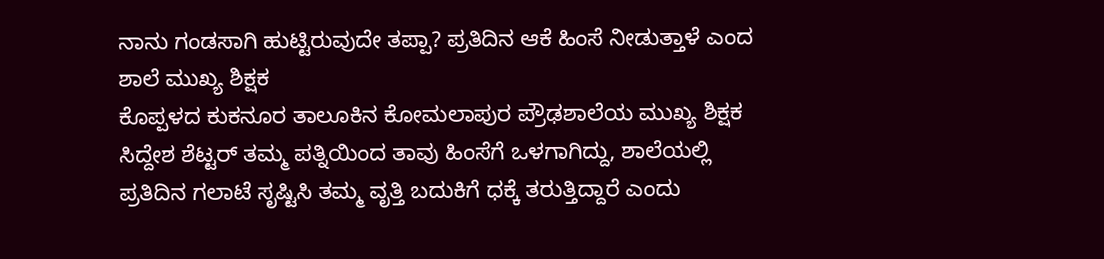ನಾನು ಗಂಡಸಾಗಿ ಹುಟ್ಟಿರುವುದೇ ತಪ್ಪಾ? ಪ್ರತಿದಿನ ಆಕೆ ಹಿಂಸೆ ನೀಡುತ್ತಾಳೆ ಎಂದ ಶಾಲೆ ಮುಖ್ಯ ಶಿಕ್ಷಕ
ಕೊಪ್ಪಳದ ಕುಕನೂರ ತಾಲೂಕಿನ ಕೋಮಲಾಪುರ ಪ್ರೌಢಶಾಲೆಯ ಮುಖ್ಯ ಶಿಕ್ಷಕ ಸಿದ್ದೇಶ ಶೆಟ್ಟರ್ ತಮ್ಮ ಪತ್ನಿಯಿಂದ ತಾವು ಹಿಂಸೆಗೆ ಒಳಗಾಗಿದ್ದು, ಶಾಲೆಯಲ್ಲಿ ಪ್ರತಿದಿನ ಗಲಾಟೆ ಸೃಷ್ಟಿಸಿ ತಮ್ಮ ವೃತ್ತಿ ಬದುಕಿಗೆ ಧಕ್ಕೆ ತರುತ್ತಿದ್ದಾರೆ ಎಂದು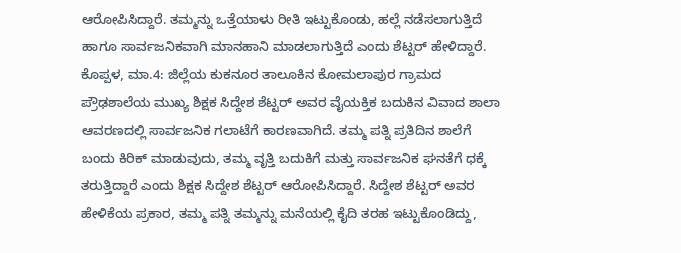ಆರೋಪಿಸಿದ್ದಾರೆ. ತಮ್ಮನ್ನು ಒತ್ತೆಯಾಳು ರೀತಿ ಇಟ್ಟುಕೊಂಡು, ಹಲ್ಲೆ ನಡೆಸಲಾಗುತ್ತಿದೆ ಹಾಗೂ ಸಾರ್ವಜನಿಕವಾಗಿ ಮಾನಹಾನಿ ಮಾಡಲಾಗುತ್ತಿದೆ ಎಂದು ಶೆಟ್ಟರ್ ಹೇಳಿದ್ದಾರೆ.
ಕೊಪ್ಪಳ, ಮಾ.4: ಜಿಲ್ಲೆಯ ಕುಕನೂರ ತಾಲೂಕಿನ ಕೋಮಲಾಪುರ ಗ್ರಾಮದ ಪ್ರೌಢಶಾಲೆಯ ಮುಖ್ಯ ಶಿಕ್ಷಕ ಸಿದ್ದೇಶ ಶೆಟ್ಟರ್ ಅವರ ವೈಯಕ್ತಿಕ ಬದುಕಿನ ವಿವಾದ ಶಾಲಾ ಆವರಣದಲ್ಲಿ ಸಾರ್ವಜನಿಕ ಗಲಾಟೆಗೆ ಕಾರಣವಾಗಿದೆ. ತಮ್ಮ ಪತ್ನಿ ಪ್ರತಿದಿನ ಶಾಲೆಗೆ ಬಂದು ಕಿರಿಕ್ ಮಾಡುವುದು, ತಮ್ಮ ವೃತ್ತಿ ಬದುಕಿಗೆ ಮತ್ತು ಸಾರ್ವಜನಿಕ ಘನತೆಗೆ ಧಕ್ಕೆ ತರುತ್ತಿದ್ದಾರೆ ಎಂದು ಶಿಕ್ಷಕ ಸಿದ್ದೇಶ ಶೆಟ್ಟರ್ ಆರೋಪಿಸಿದ್ದಾರೆ. ಸಿದ್ದೇಶ ಶೆಟ್ಟರ್ ಅವರ ಹೇಳಿಕೆಯ ಪ್ರಕಾರ, ತಮ್ಮ ಪತ್ನಿ ತಮ್ಮನ್ನು ಮನೆಯಲ್ಲಿ ಕೈದಿ ತರಹ ಇಟ್ಟುಕೊಂಡಿದ್ದು,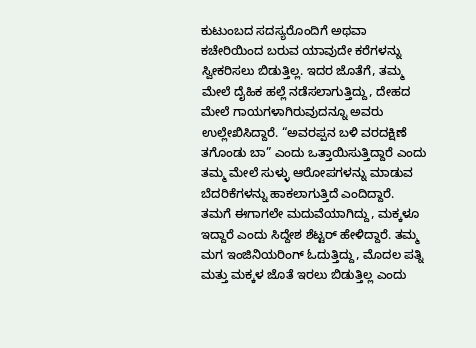ಕುಟುಂಬದ ಸದಸ್ಯರೊಂದಿಗೆ ಅಥವಾ ಕಚೇರಿಯಿಂದ ಬರುವ ಯಾವುದೇ ಕರೆಗಳನ್ನು ಸ್ವೀಕರಿಸಲು ಬಿಡುತ್ತಿಲ್ಲ. ಇದರ ಜೊತೆಗೆ, ತಮ್ಮ ಮೇಲೆ ದೈಹಿಕ ಹಲ್ಲೆ ನಡೆಸಲಾಗುತ್ತಿದ್ದು, ದೇಹದ ಮೇಲೆ ಗಾಯಗಳಾಗಿರುವುದನ್ನೂ ಅವರು ಉಲ್ಲೇಖಿಸಿದ್ದಾರೆ. “ಅವರಪ್ಪನ ಬಳಿ ವರದಕ್ಷಿಣೆ ತಗೊಂಡು ಬಾ” ಎಂದು ಒತ್ತಾಯಿಸುತ್ತಿದ್ದಾರೆ ಎಂದು ತಮ್ಮ ಮೇಲೆ ಸುಳ್ಳು ಆರೋಪಗಳನ್ನು ಮಾಡುವ ಬೆದರಿಕೆಗಳನ್ನು ಹಾಕಲಾಗುತ್ತಿದೆ ಎಂದಿದ್ದಾರೆ.
ತಮಗೆ ಈಗಾಗಲೇ ಮದುವೆಯಾಗಿದ್ದು, ಮಕ್ಕಳೂ ಇದ್ದಾರೆ ಎಂದು ಸಿದ್ದೇಶ ಶೆಟ್ಟರ್ ಹೇಳಿದ್ದಾರೆ. ತಮ್ಮ ಮಗ ಇಂಜಿನಿಯರಿಂಗ್ ಓದುತ್ತಿದ್ದು, ಮೊದಲ ಪತ್ನಿ ಮತ್ತು ಮಕ್ಕಳ ಜೊತೆ ಇರಲು ಬಿಡುತ್ತಿಲ್ಲ ಎಂದು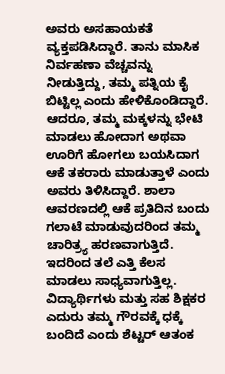ಅವರು ಅಸಹಾಯಕತೆ ವ್ಯಕ್ತಪಡಿಸಿದ್ದಾರೆ. ತಾನು ಮಾಸಿಕ ನಿರ್ವಹಣಾ ವೆಚ್ಚವನ್ನು ನೀಡುತ್ತಿದ್ದು, ತಮ್ಮ ಪತ್ನಿಯ ಕೈ ಬಿಟ್ಟಿಲ್ಲ ಎಂದು ಹೇಳಿಕೊಂಡಿದ್ದಾರೆ. ಆದರೂ, ತಮ್ಮ ಮಕ್ಕಳನ್ನು ಭೇಟಿ ಮಾಡಲು ಹೋದಾಗ ಅಥವಾ ಊರಿಗೆ ಹೋಗಲು ಬಯಸಿದಾಗ ಆಕೆ ತಕರಾರು ಮಾಡುತ್ತಾಳೆ ಎಂದು ಅವರು ತಿಳಿಸಿದ್ದಾರೆ. ಶಾಲಾ ಆವರಣದಲ್ಲಿ ಆಕೆ ಪ್ರತಿದಿನ ಬಂದು ಗಲಾಟೆ ಮಾಡುವುದರಿಂದ ತಮ್ಮ ಚಾರಿತ್ರ್ಯ ಹರಣವಾಗುತ್ತಿದೆ. ಇದರಿಂದ ತಲೆ ಎತ್ತಿ ಕೆಲಸ ಮಾಡಲು ಸಾಧ್ಯವಾಗುತ್ತಿಲ್ಲ. ವಿದ್ಯಾರ್ಥಿಗಳು ಮತ್ತು ಸಹ ಶಿಕ್ಷಕರ ಎದುರು ತಮ್ಮ ಗೌರವಕ್ಕೆ ಧಕ್ಕೆ ಬಂದಿದೆ ಎಂದು ಶೆಟ್ಟರ್ ಆತಂಕ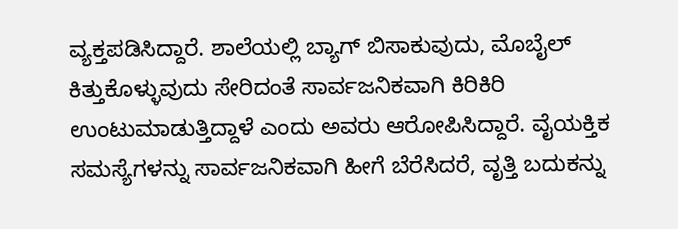ವ್ಯಕ್ತಪಡಿಸಿದ್ದಾರೆ. ಶಾಲೆಯಲ್ಲಿ ಬ್ಯಾಗ್ ಬಿಸಾಕುವುದು, ಮೊಬೈಲ್ ಕಿತ್ತುಕೊಳ್ಳುವುದು ಸೇರಿದಂತೆ ಸಾರ್ವಜನಿಕವಾಗಿ ಕಿರಿಕಿರಿ ಉಂಟುಮಾಡುತ್ತಿದ್ದಾಳೆ ಎಂದು ಅವರು ಆರೋಪಿಸಿದ್ದಾರೆ. ವೈಯಕ್ತಿಕ ಸಮಸ್ಯೆಗಳನ್ನು ಸಾರ್ವಜನಿಕವಾಗಿ ಹೀಗೆ ಬೆರೆಸಿದರೆ, ವೃತ್ತಿ ಬದುಕನ್ನು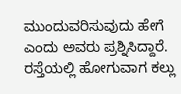ಮುಂದುವರಿಸುವುದು ಹೇಗೆ ಎಂದು ಅವರು ಪ್ರಶ್ನಿಸಿದ್ದಾರೆ. ರಸ್ತೆಯಲ್ಲಿ ಹೋಗುವಾಗ ಕಲ್ಲು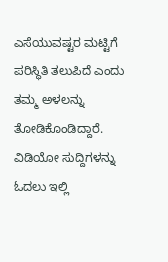ಎಸೆಯುವಷ್ಟರ ಮಟ್ಟಿಗೆ ಪರಿಸ್ಥಿತಿ ತಲುಪಿದೆ ಎಂದು ತಮ್ಮ ಅಳಲನ್ನು ತೋಡಿಕೊಂಡಿದ್ದಾರೆ.
ವಿಡಿಯೋ ಸುದ್ದಿಗಳನ್ನು ಓದಲು ಇಲ್ಲಿ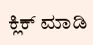ಕ್ಲಿಕ್ ಮಾಡಿ